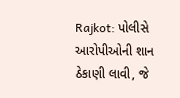Rajkot: પોલીસે આરોપીઓની શાન ઠેકાણી લાવી, જે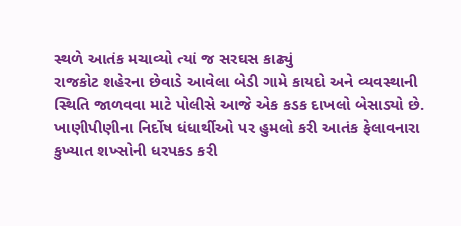સ્થળે આતંક મચાવ્યો ત્યાં જ સરઘસ કાઢ્યું
રાજકોટ શહેરના છેવાડે આવેલા બેડી ગામે કાયદો અને વ્યવસ્થાની સ્થિતિ જાળવવા માટે પોલીસે આજે એક કડક દાખલો બેસાડ્યો છે. ખાણીપીણીના નિર્દોષ ધંધાર્થીઓ પર હુમલો કરી આતંક ફેલાવનારા કુખ્યાત શખ્સોની ધરપકડ કરી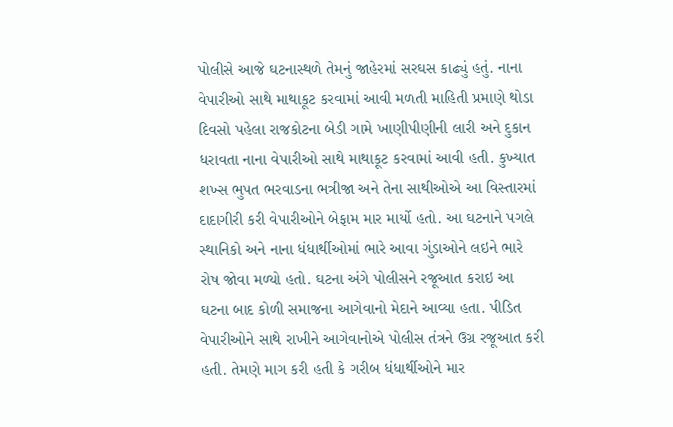પોલીસે આજે ઘટનાસ્થળે તેમનું જાહેરમાં સરઘસ કાઢ્યું હતું. નાના વેપારીઓ સાથે માથાકૂટ કરવામાં આવી મળતી માહિતી પ્રમાણે થોડા દિવસો પહેલા રાજકોટના બેડી ગામે ખાણીપીણીની લારી અને દુકાન ધરાવતા નાના વેપારીઓ સાથે માથાકૂટ કરવામાં આવી હતી. કુખ્યાત શખ્સ ભુપત ભરવાડના ભત્રીજા અને તેના સાથીઓએ આ વિસ્તારમાં દાદાગીરી કરી વેપારીઓને બેફામ માર માર્યો હતો. આ ઘટનાને પગલે સ્થાનિકો અને નાના ધંધાર્થીઓમાં ભારે આવા ગુંડાઓને લઇને ભારે રોષ જોવા મળ્યો હતો. ઘટના અંગે પોલીસને રજૂઆત કરાઇ આ ઘટના બાદ કોળી સમાજના આગેવાનો મેદાને આવ્યા હતા. પીડિત વેપારીઓને સાથે રાખીને આગેવાનોએ પોલીસ તંત્રને ઉગ્ર રજૂઆત કરી હતી. તેમણે માગ કરી હતી કે ગરીબ ધંધાર્થીઓને માર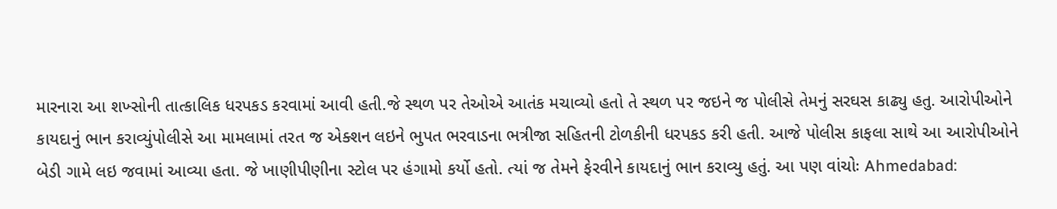મારનારા આ શખ્સોની તાત્કાલિક ધરપકડ કરવામાં આવી હતી.જે સ્થળ પર તેઓએ આતંક મચાવ્યો હતો તે સ્થળ પર જઇને જ પોલીસે તેમનું સરઘસ કાઢ્યુ હતુ. આરોપીઓને કાયદાનું ભાન કરાવ્યુંપોલીસે આ મામલામાં તરત જ એક્શન લઇને ભુપત ભરવાડના ભત્રીજા સહિતની ટોળકીની ધરપકડ કરી હતી. આજે પોલીસ કાફલા સાથે આ આરોપીઓને બેડી ગામે લઇ જવામાં આવ્યા હતા. જે ખાણીપીણીના સ્ટોલ પર હંગામો કર્યો હતો. ત્યાં જ તેમને ફેરવીને કાયદાનું ભાન કરાવ્યુ હતું. આ પણ વાંચોઃ Ahmedabad: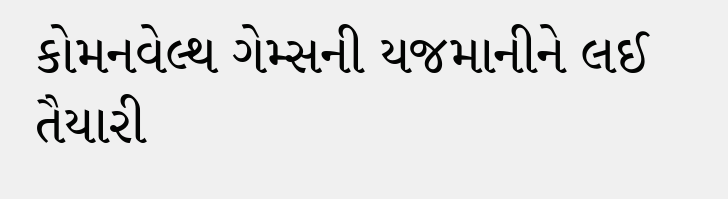કોમનવેલ્થ ગેમ્સની યજમાનીને લઈ તૈયારી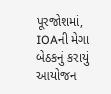પૂરજોશમાં, IOAની મેગા બેઠકનું કરાયું આયોજન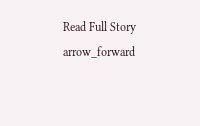Read Full Story arrow_forward